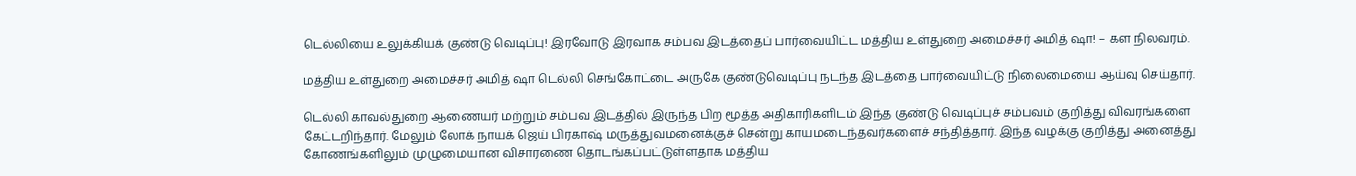டெல்லியை உலுக்கியக் குண்டு வெடிப்பு! இரவோடு இரவாக சம்பவ இடத்தைப் பார்வையிட்ட மத்திய உள்துறை அமைச்சர் அமித் ஷா! – கள நிலவரம்.

மத்திய உள்துறை அமைச்சர் அமித் ஷா டெல்லி செங்கோட்டை அருகே குண்டுவெடிப்பு நடந்த இடத்தை பார்வையிட்டு நிலைமையை ஆய்வு செய்தார்.

டெல்லி காவல்துறை ஆணையர் மற்றும் சம்பவ இடத்தில் இருந்த பிற மூத்த அதிகாரிகளிடம் இந்த குண்டு வெடிப்புச் சம்பவம் குறித்து விவரங்களை கேட்டறிந்தார். மேலும் லோக் நாயக் ஜெய் பிரகாஷ் மருத்துவமனைக்குச் சென்று காயமடைந்தவர்களைச் சந்தித்தார். இந்த வழக்கு குறித்து அனைத்து கோணங்களிலும் முழுமையான விசாரணை தொடங்கப்பட்டுள்ளதாக மத்திய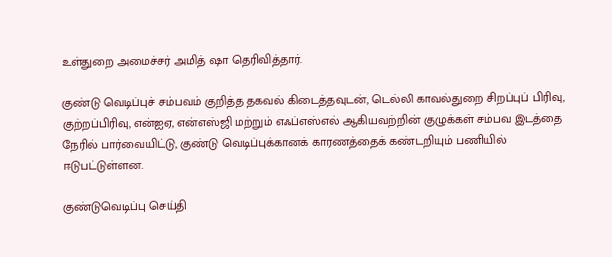உள்துறை அமைச்சர் அமித் ஷா தெரிவித்தார்.

குண்டு வெடிப்புச் சம்பவம் குறித்த தகவல் கிடைத்தவுடன், டெல்லி காவல்துறை சிறப்புப் பிரிவு, குற்றப்பிரிவு, என்ஐஏ, என்எஸ்ஜி மற்றும் எஃப்எஸ்எல் ஆகியவற்றின் குழுக்கள் சம்பவ இடத்தை நேரில் பார்வையிட்டு, குண்டு வெடிப்புக்கானக் காரணத்தைக் கண்டறியும் பணியில் ஈடுபட்டுள்ளன.

குண்டுவெடிப்பு செய்தி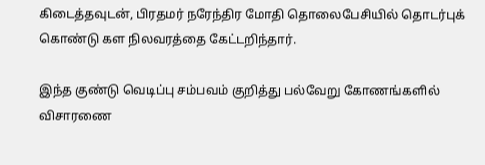கிடைத்தவுடன், பிரதமர் நரேந்திர மோதி தொலைபேசியில் தொடர்புக் கொண்டு கள நிலவரத்தை கேட்டறிந்தார்.

இந்த குண்டு வெடிப்பு சம்பவம் குறித்து பல்வேறு கோணங்களில் விசாரணை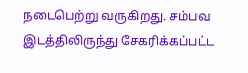நடைபெற்று வருகிறது. சம்பவ இடத்திலிருந்து சேகரிக்கப்பட்ட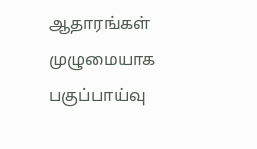ஆதாரங்கள் முழுமையாக பகுப்பாய்வு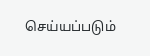செய்யப்படும்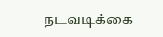நடவடிக்கை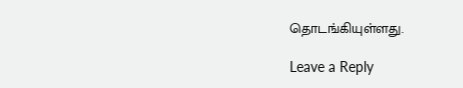தொடங்கியுள்ளது.

Leave a Reply